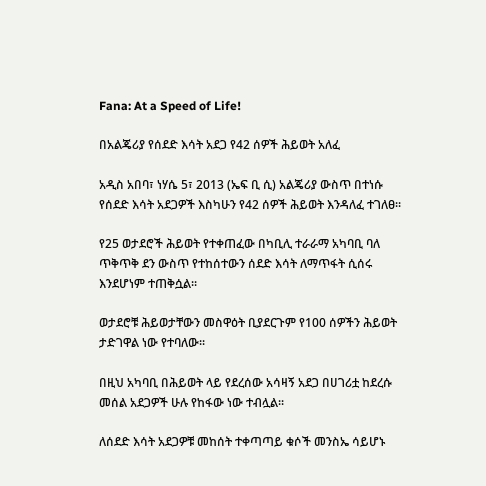Fana: At a Speed of Life!

በአልጄሪያ የሰደድ እሳት አደጋ የ42 ሰዎች ሕይወት አለፈ

አዲስ አበባ፣ ነሃሴ 5፣ 2013 (ኤፍ ቢ ሲ) አልጄሪያ ውስጥ በተነሱ የሰደድ እሳት አደጋዎች እስካሁን የ42 ሰዎች ሕይወት እንዳለፈ ተገለፀ፡፡

የ25 ወታደሮች ሕይወት የተቀጠፈው በካቢሊ ተራራማ አካባቢ ባለ ጥቅጥቅ ደን ውስጥ የተከሰተውን ሰደድ እሳት ለማጥፋት ሲሰሩ እንደሆነም ተጠቅሷል፡፡

ወታደሮቹ ሕይወታቸውን መስዋዕት ቢያደርጉም የ100 ሰዎችን ሕይወት ታድገዋል ነው የተባለው፡፡

በዚህ አካባቢ በሕይወት ላይ የደረሰው አሳዛኝ አደጋ በሀገሪቷ ከደረሱ መሰል አደጋዎች ሁሉ የከፋው ነው ተብሏል፡፡

ለሰደድ እሳት አደጋዎቹ መከሰት ተቀጣጣይ ቁሶች መንስኤ ሳይሆኑ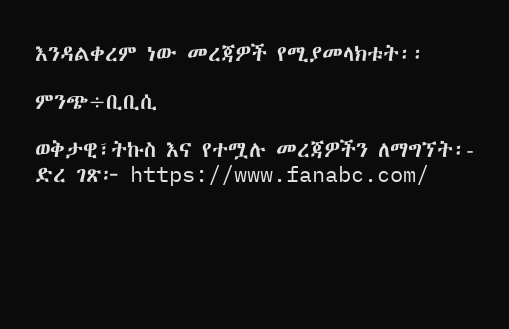እንዳልቀረም ነው መረጃዎች የሚያመላክቱት፡፡

ምንጭ÷ቢቢሲ

ወቅታዊ፣ትኩስ እና የተሟሉ መረጃዎችን ለማግኘት፡-
ድረ ገጽ፦ https://www.fanabc.com/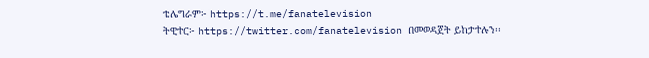ቴሌግራም፦ https://t.me/fanatelevision
ትዊተር፦ https://twitter.com/fanatelevision በመወዳጀት ይከታተሉን፡፡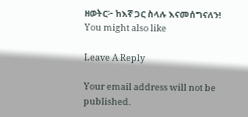ዘወትር፦ ከእኛ ጋር ስላሉ እናመሰግናለን!
You might also like

Leave A Reply

Your email address will not be published.